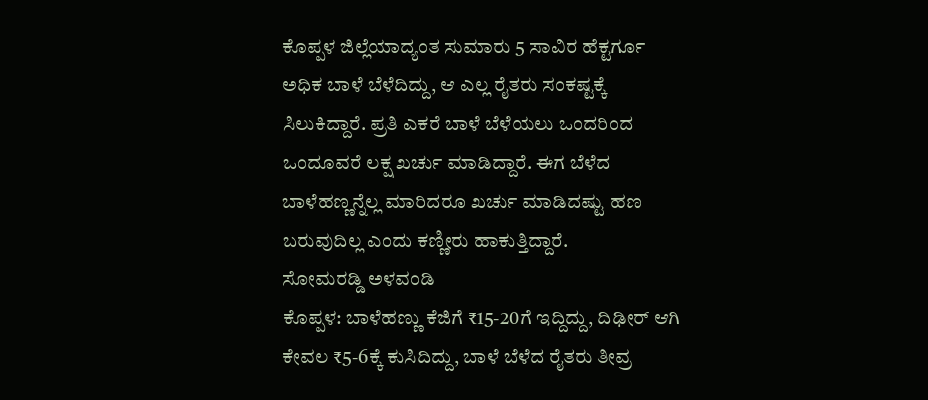ಕೊಪ್ಪಳ ಜಿಲ್ಲೆಯಾದ್ಯಂತ ಸುಮಾರು 5 ಸಾವಿರ ಹೆಕ್ಟರ್ಗೂ ಅಧಿಕ ಬಾಳೆ ಬೆಳೆದಿದ್ದು, ಆ ಎಲ್ಲ ರೈತರು ಸಂಕಷ್ಟಕ್ಕೆ ಸಿಲುಕಿದ್ದಾರೆ. ಪ್ರತಿ ಎಕರೆ ಬಾಳೆ ಬೆಳೆಯಲು ಒಂದರಿಂದ ಒಂದೂವರೆ ಲಕ್ಷ ಖರ್ಚು ಮಾಡಿದ್ದಾರೆ. ಈಗ ಬೆಳೆದ ಬಾಳೆಹಣ್ಣನ್ನೆಲ್ಲ ಮಾರಿದರೂ ಖರ್ಚು ಮಾಡಿದಷ್ಟು ಹಣ ಬರುವುದಿಲ್ಲ ಎಂದು ಕಣ್ಣೀರು ಹಾಕುತ್ತಿದ್ದಾರೆ.
ಸೋಮರಡ್ಡಿ ಅಳವಂಡಿ
ಕೊಪ್ಪಳ: ಬಾಳೆಹಣ್ಣು ಕೆಜಿಗೆ ₹15-20ಗೆ ಇದ್ದಿದ್ದು, ದಿಢೀರ್ ಆಗಿ ಕೇವಲ ₹5-6ಕ್ಕೆ ಕುಸಿದಿದ್ದು, ಬಾಳೆ ಬೆಳೆದ ರೈತರು ತೀವ್ರ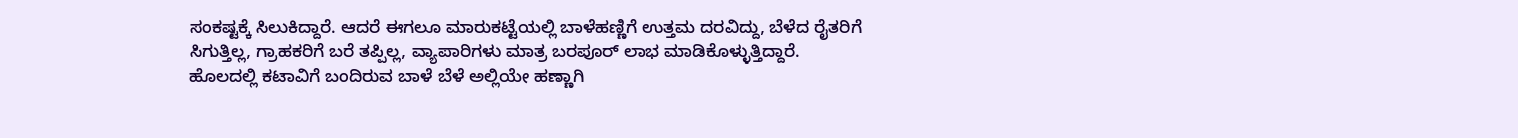ಸಂಕಷ್ಟಕ್ಕೆ ಸಿಲುಕಿದ್ದಾರೆ. ಆದರೆ ಈಗಲೂ ಮಾರುಕಟ್ಟೆಯಲ್ಲಿ ಬಾಳೆಹಣ್ಣಿಗೆ ಉತ್ತಮ ದರವಿದ್ದು, ಬೆಳೆದ ರೈತರಿಗೆ ಸಿಗುತ್ತಿಲ್ಲ, ಗ್ರಾಹಕರಿಗೆ ಬರೆ ತಪ್ಪಿಲ್ಲ, ವ್ಯಾಪಾರಿಗಳು ಮಾತ್ರ ಬರಪೂರ್ ಲಾಭ ಮಾಡಿಕೊಳ್ಳುತ್ತಿದ್ದಾರೆ.
ಹೊಲದಲ್ಲಿ ಕಟಾವಿಗೆ ಬಂದಿರುವ ಬಾಳೆ ಬೆಳೆ ಅಲ್ಲಿಯೇ ಹಣ್ಣಾಗಿ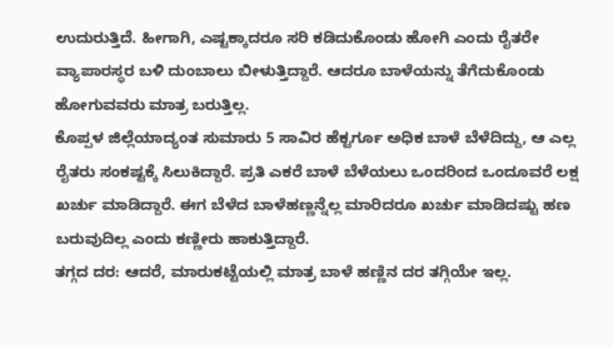ಉದುರುತ್ತಿದೆ. ಹೀಗಾಗಿ, ಎಷ್ಟಕ್ಕಾದರೂ ಸರಿ ಕಡಿದುಕೊಂಡು ಹೋಗಿ ಎಂದು ರೈತರೇ ವ್ಯಾಪಾರಸ್ಥರ ಬಳಿ ದುಂಬಾಲು ಬೀಳುತ್ತಿದ್ದಾರೆ. ಆದರೂ ಬಾಳೆಯನ್ನು ತೆಗೆದುಕೊಂಡು ಹೋಗುವವರು ಮಾತ್ರ ಬರುತ್ತಿಲ್ಲ.
ಕೊಪ್ಪಳ ಜಿಲ್ಲೆಯಾದ್ಯಂತ ಸುಮಾರು 5 ಸಾವಿರ ಹೆಕ್ಟರ್ಗೂ ಅಧಿಕ ಬಾಳೆ ಬೆಳೆದಿದ್ದು, ಆ ಎಲ್ಲ ರೈತರು ಸಂಕಷ್ಟಕ್ಕೆ ಸಿಲುಕಿದ್ದಾರೆ. ಪ್ರತಿ ಎಕರೆ ಬಾಳೆ ಬೆಳೆಯಲು ಒಂದರಿಂದ ಒಂದೂವರೆ ಲಕ್ಷ ಖರ್ಚು ಮಾಡಿದ್ದಾರೆ. ಈಗ ಬೆಳೆದ ಬಾಳೆಹಣ್ಣನ್ನೆಲ್ಲ ಮಾರಿದರೂ ಖರ್ಚು ಮಾಡಿದಷ್ಟು ಹಣ ಬರುವುದಿಲ್ಲ ಎಂದು ಕಣ್ಣೀರು ಹಾಕುತ್ತಿದ್ದಾರೆ.
ತಗ್ಗದ ದರ: ಆದರೆ, ಮಾರುಕಟ್ಟೆಯಲ್ಲಿ ಮಾತ್ರ ಬಾಳೆ ಹಣ್ಣಿನ ದರ ತಗ್ಗಿಯೇ ಇಲ್ಲ.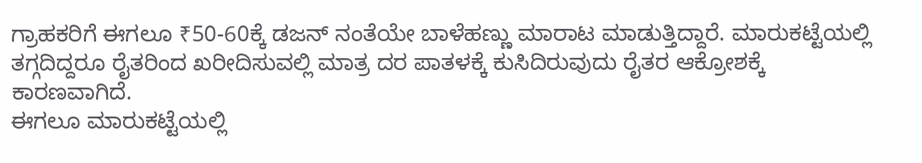ಗ್ರಾಹಕರಿಗೆ ಈಗಲೂ ₹50-60ಕ್ಕೆ ಡಜನ್ ನಂತೆಯೇ ಬಾಳೆಹಣ್ಣು ಮಾರಾಟ ಮಾಡುತ್ತಿದ್ದಾರೆ. ಮಾರುಕಟ್ಟೆಯಲ್ಲಿ ತಗ್ಗದಿದ್ದರೂ ರೈತರಿಂದ ಖರೀದಿಸುವಲ್ಲಿ ಮಾತ್ರ ದರ ಪಾತಳಕ್ಕೆ ಕುಸಿದಿರುವುದು ರೈತರ ಆಕ್ರೋಶಕ್ಕೆ ಕಾರಣವಾಗಿದೆ.
ಈಗಲೂ ಮಾರುಕಟ್ಟೆಯಲ್ಲಿ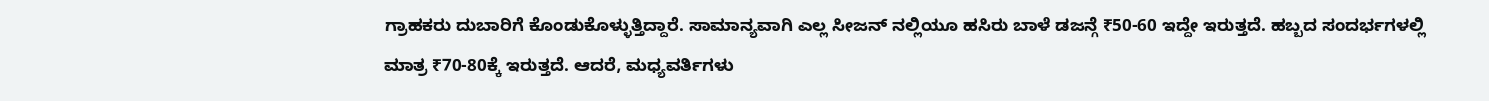ಗ್ರಾಹಕರು ದುಬಾರಿಗೆ ಕೊಂಡುಕೊಳ್ಳುತ್ತಿದ್ದಾರೆ. ಸಾಮಾನ್ಯವಾಗಿ ಎಲ್ಲ ಸೀಜನ್ ನಲ್ಲಿಯೂ ಹಸಿರು ಬಾಳೆ ಡಜನ್ಗೆ ₹50-60 ಇದ್ದೇ ಇರುತ್ತದೆ. ಹಬ್ಬದ ಸಂದರ್ಭಗಳಲ್ಲಿ ಮಾತ್ರ ₹70-80ಕ್ಕೆ ಇರುತ್ತದೆ. ಆದರೆ, ಮಧ್ಯವರ್ತಿಗಳು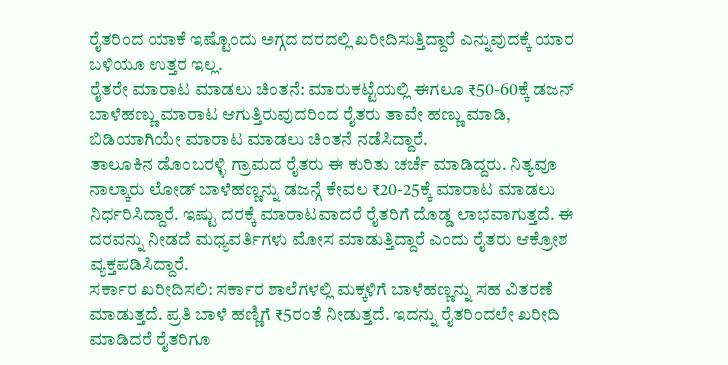ರೈತರಿಂದ ಯಾಕೆ ಇಷ್ಟೊಂದು ಅಗ್ಗದ ದರದಲ್ಲಿ ಖರೀದಿಸುತ್ತಿದ್ದಾರೆ ಎನ್ನುವುದಕ್ಕೆ ಯಾರ ಬಳಿಯೂ ಉತ್ತರ ಇಲ್ಲ.
ರೈತರೇ ಮಾರಾಟ ಮಾಡಲು ಚಿಂತನೆ: ಮಾರುಕಟ್ಟೆಯಲ್ಲಿ ಈಗಲೂ ₹50-60ಕ್ಕೆ ಡಜನ್ ಬಾಳೆಹಣ್ಣು ಮಾರಾಟ ಆಗುತ್ತಿರುವುದರಿಂದ ರೈತರು ತಾವೇ ಹಣ್ಣು ಮಾಡಿ, ಬಿಡಿಯಾಗಿಯೇ ಮಾರಾಟ ಮಾಡಲು ಚಿಂತನೆ ನಡೆಸಿದ್ದಾರೆ.
ತಾಲೂಕಿನ ಡೊಂಬರಳ್ಳಿ ಗ್ರಾಮದ ರೈತರು ಈ ಕುರಿತು ಚರ್ಚೆ ಮಾಡಿದ್ದರು. ನಿತ್ಯವೂ ನಾಲ್ಕಾರು ಲೋಡ್ ಬಾಳೆಹಣ್ಣನ್ನು ಡಜನ್ಗೆ ಕೇವಲ ₹20-25ಕ್ಕೆ ಮಾರಾಟ ಮಾಡಲು ನಿರ್ಧರಿಸಿದ್ದಾರೆ. ಇಷ್ಟು ದರಕ್ಕೆ ಮಾರಾಟವಾದರೆ ರೈತರಿಗೆ ದೊಡ್ಡ ಲಾಭವಾಗುತ್ತದೆ. ಈ ದರವನ್ನು ನೀಡದೆ ಮಧ್ಯವರ್ತಿಗಳು ಮೋಸ ಮಾಡುತ್ತಿದ್ದಾರೆ ಎಂದು ರೈತರು ಆಕ್ರೋಶ ವ್ಯಕ್ತಪಡಿಸಿದ್ದಾರೆ.
ಸರ್ಕಾರ ಖರೀದಿಸಲಿ: ಸರ್ಕಾರ ಶಾಲೆಗಳಲ್ಲಿ ಮಕ್ಕಳಿಗೆ ಬಾಳೆಹಣ್ಣನ್ನು ಸಹ ವಿತರಣೆ ಮಾಡುತ್ತದೆ. ಪ್ರತಿ ಬಾಳೆ ಹಣ್ಣಿಗೆ ₹5ರಂತೆ ನೀಡುತ್ತದೆ. ಇದನ್ನು ರೈತರಿಂದಲೇ ಖರೀದಿ ಮಾಡಿದರೆ ರೈತರಿಗೂ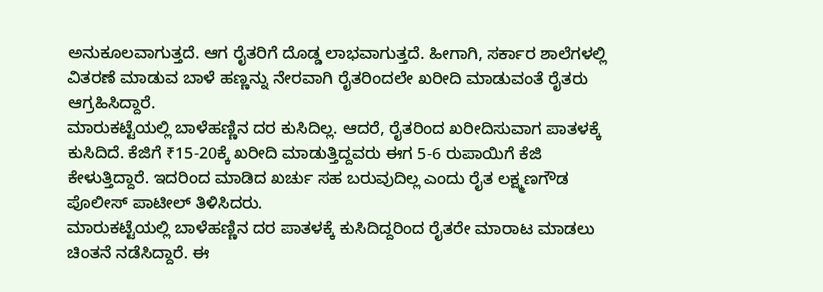ಅನುಕೂಲವಾಗುತ್ತದೆ. ಆಗ ರೈತರಿಗೆ ದೊಡ್ಡ ಲಾಭವಾಗುತ್ತದೆ. ಹೀಗಾಗಿ, ಸರ್ಕಾರ ಶಾಲೆಗಳಲ್ಲಿ ವಿತರಣೆ ಮಾಡುವ ಬಾಳೆ ಹಣ್ಣನ್ನು ನೇರವಾಗಿ ರೈತರಿಂದಲೇ ಖರೀದಿ ಮಾಡುವಂತೆ ರೈತರು ಆಗ್ರಹಿಸಿದ್ದಾರೆ.
ಮಾರುಕಟ್ಟೆಯಲ್ಲಿ ಬಾಳೆಹಣ್ಣಿನ ದರ ಕುಸಿದಿಲ್ಲ. ಆದರೆ, ರೈತರಿಂದ ಖರೀದಿಸುವಾಗ ಪಾತಳಕ್ಕೆ ಕುಸಿದಿದೆ. ಕೆಜಿಗೆ ₹15-20ಕ್ಕೆ ಖರೀದಿ ಮಾಡುತ್ತಿದ್ದವರು ಈಗ 5-6 ರುಪಾಯಿಗೆ ಕೆಜಿ ಕೇಳುತ್ತಿದ್ದಾರೆ. ಇದರಿಂದ ಮಾಡಿದ ಖರ್ಚು ಸಹ ಬರುವುದಿಲ್ಲ ಎಂದು ರೈತ ಲಕ್ಷ್ಮಣಗೌಡ ಪೊಲೀಸ್ ಪಾಟೀಲ್ ತಿಳಿಸಿದರು.
ಮಾರುಕಟ್ಟೆಯಲ್ಲಿ ಬಾಳೆಹಣ್ಣಿನ ದರ ಪಾತಳಕ್ಕೆ ಕುಸಿದಿದ್ದರಿಂದ ರೈತರೇ ಮಾರಾಟ ಮಾಡಲು ಚಿಂತನೆ ನಡೆಸಿದ್ದಾರೆ. ಈ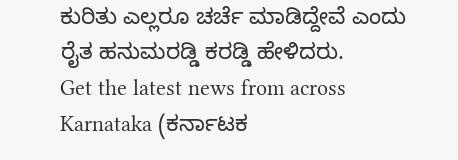ಕುರಿತು ಎಲ್ಲರೂ ಚರ್ಚೆ ಮಾಡಿದ್ದೇವೆ ಎಂದು ರೈತ ಹನುಮರಡ್ಡಿ ಕರಡ್ಡಿ ಹೇಳಿದರು.
Get the latest news from across Karnataka (ಕರ್ನಾಟಕ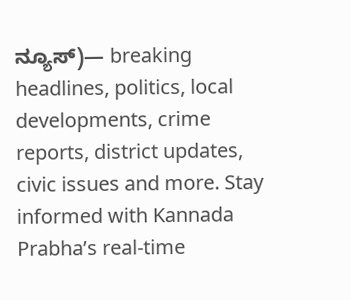ನ್ಯೂಸ್)— breaking headlines, politics, local developments, crime reports, district updates, civic issues and more. Stay informed with Kannada Prabha’s real‑time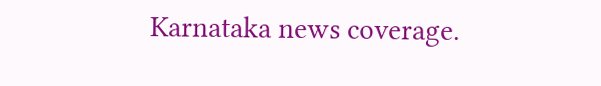Karnataka news coverage.